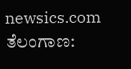newsics.com
ತೆಲಂಗಾಣ: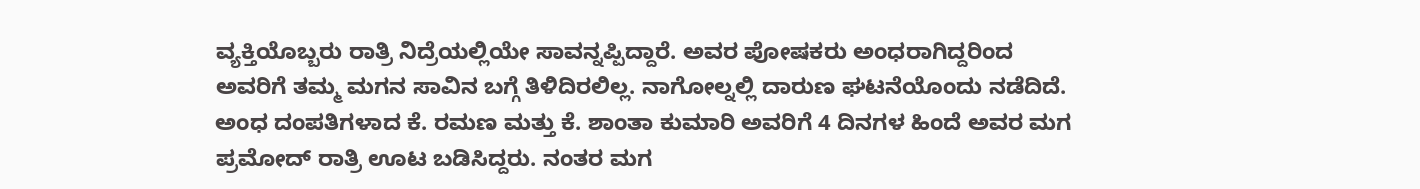ವ್ಯಕ್ತಿಯೊಬ್ಬರು ರಾತ್ರಿ ನಿದ್ರೆಯಲ್ಲಿಯೇ ಸಾವನ್ನಪ್ಪಿದ್ದಾರೆ. ಅವರ ಪೋಷಕರು ಅಂಧರಾಗಿದ್ದರಿಂದ ಅವರಿಗೆ ತಮ್ಮ ಮಗನ ಸಾವಿನ ಬಗ್ಗೆ ತಿಳಿದಿರಲಿಲ್ಲ. ನಾಗೋಲ್ನಲ್ಲಿ ದಾರುಣ ಘಟನೆಯೊಂದು ನಡೆದಿದೆ.
ಅಂಧ ದಂಪತಿಗಳಾದ ಕೆ. ರಮಣ ಮತ್ತು ಕೆ. ಶಾಂತಾ ಕುಮಾರಿ ಅವರಿಗೆ 4 ದಿನಗಳ ಹಿಂದೆ ಅವರ ಮಗ ಪ್ರಮೋದ್ ರಾತ್ರಿ ಊಟ ಬಡಿಸಿದ್ದರು. ನಂತರ ಮಗ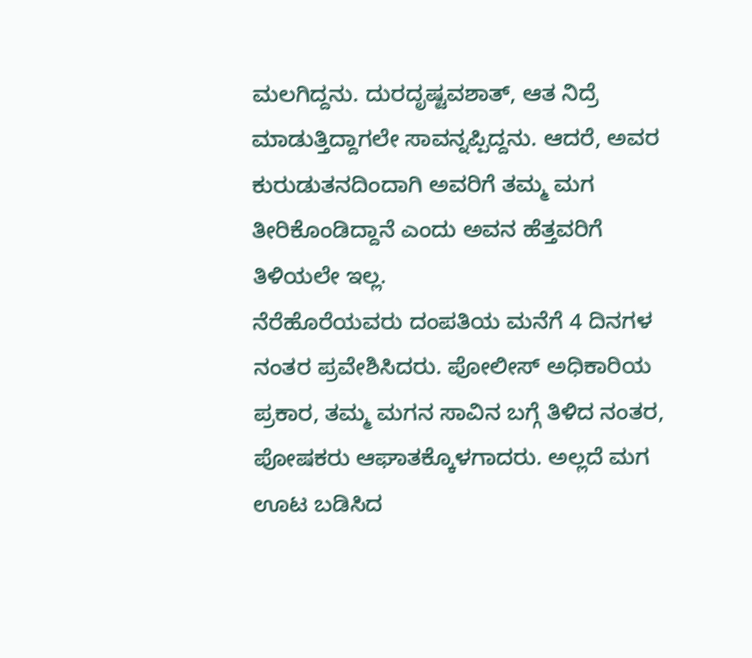ಮಲಗಿದ್ದನು. ದುರದೃಷ್ಟವಶಾತ್, ಆತ ನಿದ್ರೆ ಮಾಡುತ್ತಿದ್ದಾಗಲೇ ಸಾವನ್ನಪ್ಪಿದ್ದನು. ಆದರೆ, ಅವರ ಕುರುಡುತನದಿಂದಾಗಿ ಅವರಿಗೆ ತಮ್ಮ ಮಗ ತೀರಿಕೊಂಡಿದ್ದಾನೆ ಎಂದು ಅವನ ಹೆತ್ತವರಿಗೆ ತಿಳಿಯಲೇ ಇಲ್ಲ.
ನೆರೆಹೊರೆಯವರು ದಂಪತಿಯ ಮನೆಗೆ 4 ದಿನಗಳ ನಂತರ ಪ್ರವೇಶಿಸಿದರು. ಪೋಲೀಸ್ ಅಧಿಕಾರಿಯ ಪ್ರಕಾರ, ತಮ್ಮ ಮಗನ ಸಾವಿನ ಬಗ್ಗೆ ತಿಳಿದ ನಂತರ, ಪೋಷಕರು ಆಘಾತಕ್ಕೊಳಗಾದರು. ಅಲ್ಲದೆ ಮಗ ಊಟ ಬಡಿಸಿದ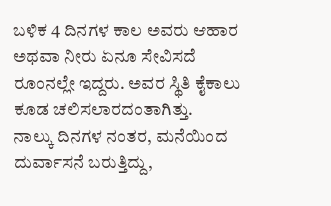ಬಳಿಕ 4 ದಿನಗಳ ಕಾಲ ಅವರು ಆಹಾರ ಅಥವಾ ನೀರು ಏನೂ ಸೇವಿಸದೆ ರೂಂನಲ್ಲೇ ಇದ್ದರು. ಅವರ ಸ್ಥಿತಿ ಕೈಕಾಲು ಕೂಡ ಚಲಿಸಲಾರದಂತಾಗಿತ್ತು.
ನಾಲ್ಕು ದಿನಗಳ ನಂತರ, ಮನೆಯಿಂದ ದುರ್ವಾಸನೆ ಬರುತ್ತಿದ್ದು,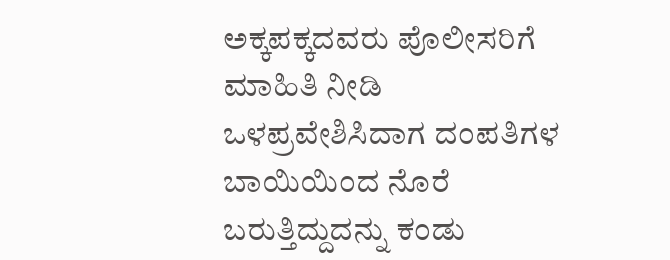ಅಕ್ಕಪಕ್ಕದವರು ಪೊಲೀಸರಿಗೆ ಮಾಹಿತಿ ನೀಡಿ ಒಳಪ್ರವೇಶಿಸಿದಾಗ ದಂಪತಿಗಳ ಬಾಯಿಯಿಂದ ನೊರೆ ಬರುತ್ತಿದ್ದುದನ್ನು ಕಂಡು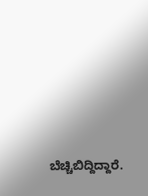ಬೆಚ್ಚಿಬಿದ್ದಿದ್ದಾರೆ.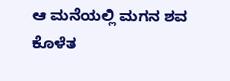ಆ ಮನೆಯಲ್ಲಿ ಮಗನ ಶವ ಕೊಳೆತ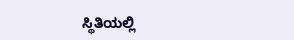ಸ್ಥಿತಿಯಲ್ಲಿ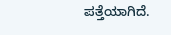ಪತ್ತೆಯಾಗಿದೆ.